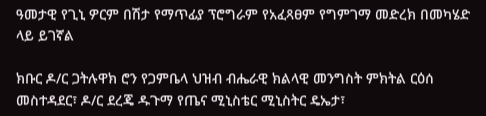ዓመታዊ የጊኒ ዎርም በሽታ የማጥፊያ ፕሮግራም የአፈጻፀም የግምገማ መድረክ በመካሄድ ላይ ይገኛል

ክቡር ዶ/ር ጋትሉዋክ ሮን የጋምቤላ ህዝብ ብሔራዊ ክልላዊ መንግስት ምክትል ርዕሰ መስተዳደር፣ ዶ/ር ደረጄ ዱጉማ የጤና ሚኒስቴር ሚኒስትር ዴኤታ፣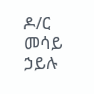ዶ/ር መሳይ ኃይሉ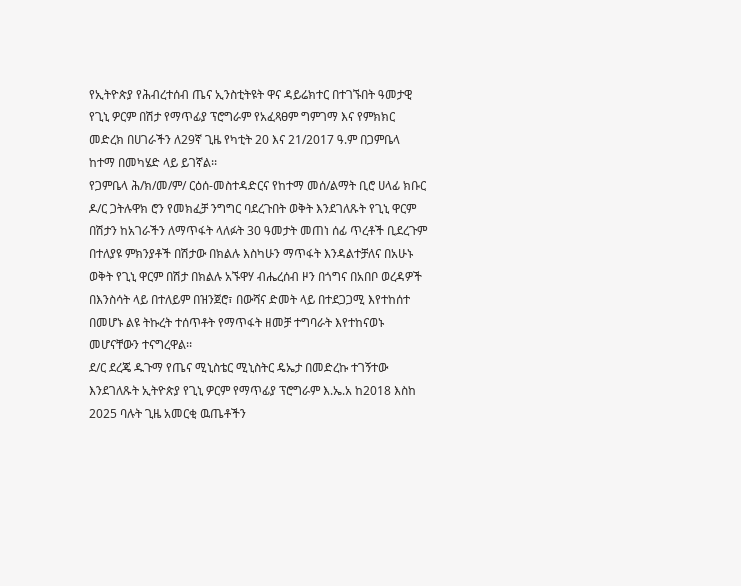የኢትዮጵያ የሕብረተሰብ ጤና ኢንስቲትዩት ዋና ዳይሬክተር በተገኙበት ዓመታዊ የጊኒ ዎርም በሽታ የማጥፊያ ፕሮግራም የአፈጻፀም ግምገማ እና የምክክር መድረክ በሀገራችን ለ29ኛ ጊዜ የካቲት 20 እና 21/2017 ዓ.ም በጋምቤላ ከተማ በመካሄድ ላይ ይገኛል፡፡
የጋምቤላ ሕ/ክ/መ/ም/ ርዕሰ-መስተዳድርና የከተማ መሰ/ልማት ቢሮ ሀላፊ ክቡር ዶ/ር ጋትሉዋክ ሮን የመክፈቻ ንግግር ባደረጉበት ወቅት እንደገለጹት የጊኒ ዋርም በሽታን ከአገራችን ለማጥፋት ላለፉት 30 ዓመታት መጠነ ሰፊ ጥረቶች ቢደረጉም በተለያዩ ምክንያቶች በሽታው በክልሉ እስካሁን ማጥፋት እንዳልተቻለና በአሁኑ ወቅት የጊኒ ዋርም በሽታ በክልሉ አኙዋሃ ብሔረሰብ ዞን በጎግና በአበቦ ወረዳዎች በእንስሳት ላይ በተለይም በዝንጀሮ፣ በውሻና ድመት ላይ በተደጋጋሚ እየተከሰተ በመሆኑ ልዩ ትኩረት ተሰጥቶት የማጥፋት ዘመቻ ተግባራት እየተከናወኑ መሆናቸውን ተናግረዋል፡፡
ደ/ር ደረጄ ዱጉማ የጤና ሚኒስቴር ሚኒስትር ዴኤታ በመድረኩ ተገኝተው እንደገለጹት ኢትዮጵያ የጊኒ ዎርም የማጥፊያ ፕሮግራም እ.ኤ.አ ከ2018 እስከ 2025 ባሉት ጊዜ አመርቂ ዉጤቶችን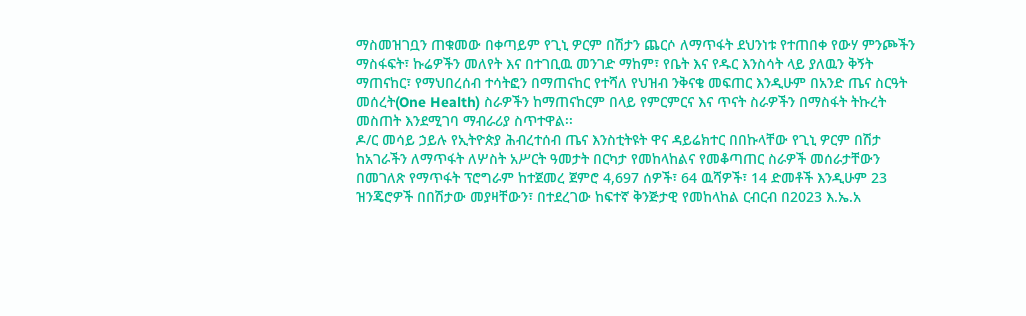ማስመዝገቧን ጠቁመው በቀጣይም የጊኒ ዎርም በሽታን ጨርሶ ለማጥፋት ደህንነቱ የተጠበቀ የውሃ ምንጮችን ማስፋፍት፣ ኩሬዎችን መለየት እና በተገቢዉ መንገድ ማከም፣ የቤት እና የዱር እንስሳት ላይ ያለዉን ቅኝት ማጠናከር፣ የማህበረሰብ ተሳትፎን በማጠናከር የተሻለ የህዝብ ንቅናቄ መፍጠር እንዲሁም በአንድ ጤና ስርዓት መሰረት(One Health) ስራዎችን ከማጠናከርም በላይ የምርምርና እና ጥናት ስራዎችን በማስፋት ትኩረት መስጠት እንደሚገባ ማብራሪያ ስጥተዋል፡፡
ዶ/ር መሳይ ኃይሉ የኢትዮጵያ ሕብረተሰብ ጤና እንስቲትዩት ዋና ዳይሬክተር በበኩላቸው የጊኒ ዎርም በሽታ ከአገራችን ለማጥፋት ለሦስት አሥርት ዓመታት በርካታ የመከላከልና የመቆጣጠር ስራዎች መሰራታቸውን በመገለጽ የማጥፋት ፕሮግራም ከተጀመረ ጀምሮ 4,697 ሰዎች፣ 64 ዉሻዎች፣ 14 ድመቶች እንዲሁም 23 ዝንጄሮዎች በበሽታው መያዛቸውን፣ በተደረገው ከፍተኛ ቅንጅታዊ የመከላከል ርብርብ በ2023 እ.ኤ.አ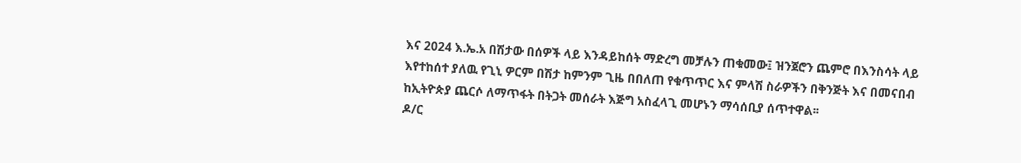እና 2024 እ.ኤ.አ በሽታው በሰዎች ላይ እንዳይከሰት ማድረግ መቻሉን ጠቁመው፤ ዝንጀሮን ጨምሮ በእንስሳት ላይ እየተከሰተ ያለዉ የጊኒ ዎርም በሽታ ከምንም ጊዜ በበለጠ የቁጥጥር እና ምላሽ ስራዎችን በቅንጅት እና በመናበብ ከኢትዮጵያ ጨርሶ ለማጥፋት በትጋት መሰራት እጅግ አስፈላጊ መሆኑን ማሳሰቢያ ሰጥተዋል፡፡
ዶ/ር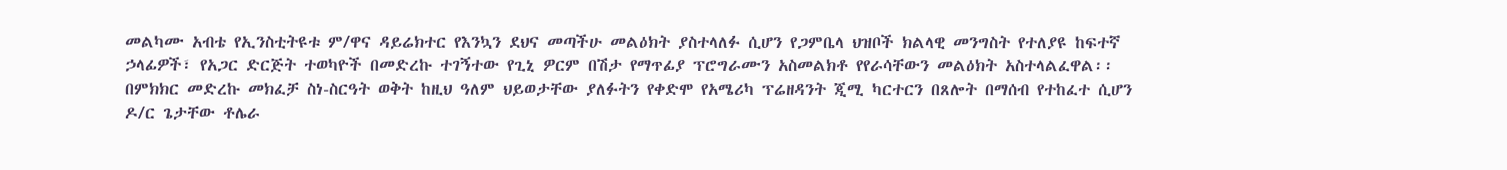መልካሙ አብቴ የኢንስቲትዩቱ ም/ዋና ዳይሬክተር የእንኳን ደህና መጣችሁ መልዕክት ያስተላለፉ ሲሆን የጋምቤላ ህዝቦች ክልላዊ መንግስት የተለያዩ ከፍተኛ ኃላፊዎች፣ የአጋር ድርጅት ተወካዮች በመድረኩ ተገኝተው የጊኒ ዎርም በሽታ የማጥፊያ ፕሮግራሙን አስመልክቶ የየራሳቸውን መልዕክት አስተላልፈዋል፡፡
በምክክር መድረኩ መክፈቻ ስነ-ስርዓት ወቅት ከዚህ ዓለም ህይወታቸው ያለፉትን የቀድሞ የአሜሪካ ፕሬዘዳንት ጂሚ ካርተርን በጸሎት በማሰብ የተከፈተ ሲሆን ዶ/ር ጌታቸው ቶሌራ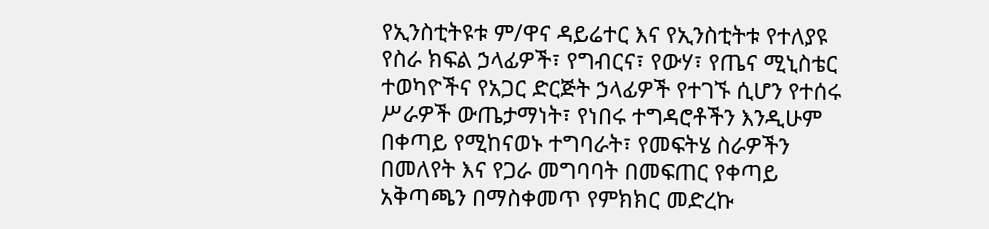የኢንስቲትዩቱ ም/ዋና ዳይሬተር እና የኢንስቲትቱ የተለያዩ የስራ ክፍል ኃላፊዎች፣ የግብርና፣ የውሃ፣ የጤና ሚኒስቴር ተወካዮችና የአጋር ድርጅት ኃላፊዎች የተገኙ ሲሆን የተሰሩ ሥራዎች ውጤታማነት፣ የነበሩ ተግዳሮቶችን እንዲሁም በቀጣይ የሚከናወኑ ተግባራት፣ የመፍትሄ ስራዎችን በመለየት እና የጋራ መግባባት በመፍጠር የቀጣይ አቅጣጫን በማስቀመጥ የምክክር መድረኩ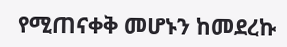የሚጠናቀቅ መሆኑን ከመደረኩ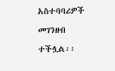አስተባባሪዎች መገንዘብ ተችሏል፡፡